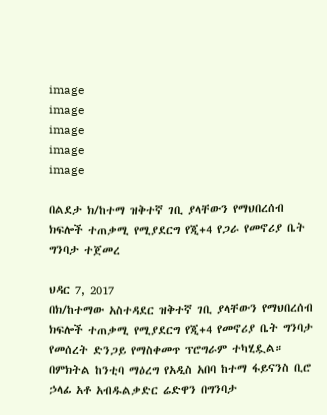image
image
image
image
image

በልደታ ክ/ከተማ ዝቅተኛ ገቢ ያላቸውን የማህበረሰብ ክፍሎች ተጠቃሚ የሚያደርግ የጂ+4 የጋራ የመኖሪያ ቤት ግንባታ ተጀመረ

ህዳር 7, 2017
በክ/ከተማው አስተዳደር ዝቅተኛ ገቢ ያላቸውን የማህበረሰብ ክፍሎች ተጠቃሚ የሚያደርግ የጂ+4 የመኖሪያ ቤት ግንባታ የመሰረት ድንጋይ የማስቀመጥ ፕሮግራም ተካሂዷል። በምክትል ከንቲባ ማዕረግ የአዲስ አበባ ከተማ ፋይናንስ ቢሮ ኃላፊ አቶ አብዱልቃድር ሬድዋን በግንባታ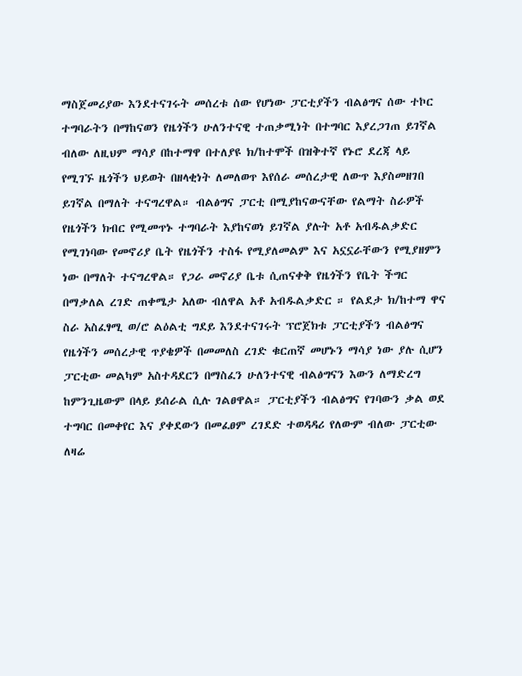ማስጀመሪያው እንደተናገሩት መሰረቱ ሰው የሆነው ፓርቲያችን ብልፅግና ሰው ተኮር ተግባራትን በማከናወን የዜጎችን ሁለንተናዊ ተጠቃሚነት በተግባር እያረጋገጠ ይገኛል ብለው ለዚህም ማሳያ በከተማዋ በተለያዩ ክ/ከተሞች በዝቅተኛ የኑሮ ደረጃ ላይ የሚገኙ ዜጎችን ህይወት በዘላቂነት ለመለወጥ እየሰራ መሰረታዊ ለውጥ እያስመዘገበ ይገኛል በማለት ተናግረዋል። ብልፅግና ፓርቲ በሚያከናውናቸው የልማት ስራዎች የዜጎችን ክብር የሚመጥኑ ተግባራት እያከናወነ ይገኛል ያሉት አቶ አብዱልቃድር የሚገነባው የመኖሪያ ቤት የዜጎችን ተስፋ የሚያለመልም እና አኗኗራቸውን የሚያዘምን ነው በማለት ተናግረዋል። የጋራ መኖሪያ ቤቱ ሲጠናቀቅ የዜጎችን የቤት ችግር በማቃለል ረገድ ጠቀሜታ አለው ብለዋል አቶ አብዱልቃድር ። የልደታ ክ/ከተማ ዋና ስራ አስፈፃሚ ወ/ሮ ልዕልቲ ግደይ እንደተናገሩት ፕሮጀክቱ ፓርቲያችን ብልፅግና የዜጎችን መሰረታዊ ጥያቄዎች በመመለስ ረገድ ቁርጠኛ መሆኑን ማሳያ ነው ያሉ ሲሆን ፓርቲው መልካም አስተዳደርን በማስፈን ሁለንተናዊ ብልፅግናን እውን ለማድረግ ከምንጊዜውም በላይ ይሰራል ሲሉ ገልፀዋል። ፓርቲያችን ብልፅግና የገባውን ቃል ወደ ተግባር በመቀየር እና ያቀደውን በመፈፀም ረገደድ ተወዳዳሪ የለውም ብለው ፓርቲው ለዛሬ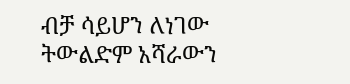ብቻ ሳይሆን ለነገው ትውልድም አሻራውን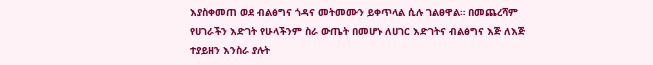እያስቀመጠ ወደ ብልፅግና ጎዳና መትመሙን ይቀጥላል ሲሉ ገልፀዋል። በመጨረሻም የሀገራችን እድገት የሁላችንም ስራ ውጤት በመሆኑ ለሀገር እድገትና ብልፅግና እጅ ለእጅ ተያይዘን እንስራ ያሉት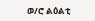ወ/ሮ ልዕልቲ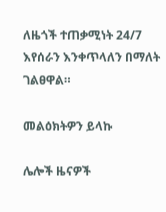ለዜጎች ተጠቃሚነት 24/7 እየሰራን እንቀጥላለን በማለት ገልፀዋል።

መልዕክትዎን ይላኩ

ሌሎች ዜናዎች